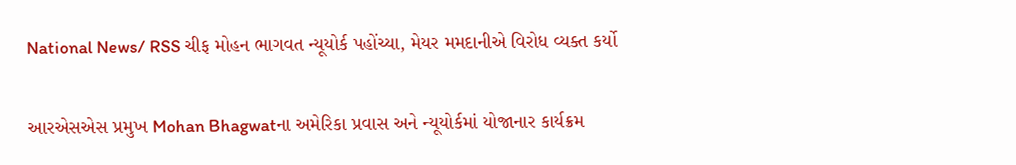National News/ RSS ચીફ મોહન ભાગવત ન્યૂયોર્ક પહોંચ્યા, મેયર મમદાનીએ વિરોધ વ્યક્ત કર્યો

આરએસએસ પ્રમુખ Mohan Bhagwatના અમેરિકા પ્રવાસ અને ન્યૂયોર્કમાં યોજાનાર કાર્યક્રમ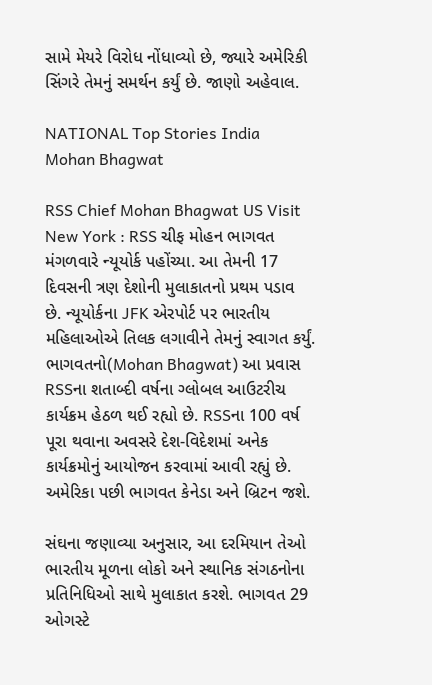સામે મેયરે વિરોધ નોંધાવ્યો છે, જ્યારે અમેરિકી સિંગરે તેમનું સમર્થન કર્યું છે. જાણો અહેવાલ.

NATIONAL Top Stories India
Mohan Bhagwat

RSS Chief Mohan Bhagwat US Visit New York : RSS ચીફ મોહન ભાગવત મંગળવારે ન્યૂયોર્ક પહોંચ્યા. આ તેમની 17 દિવસની ત્રણ દેશોની મુલાકાતનો પ્રથમ પડાવ છે. ન્યૂયોર્કના JFK એરપોર્ટ પર ભારતીય મહિલાઓએ તિલક લગાવીને તેમનું સ્વાગત કર્યું. ભાગવતનો(Mohan Bhagwat) આ પ્રવાસ RSSના શતાબ્દી વર્ષના ગ્લોબલ આઉટરીચ કાર્યક્રમ હેઠળ થઈ રહ્યો છે. RSSના 100 વર્ષ પૂરા થવાના અવસરે દેશ-વિદેશમાં અનેક કાર્યક્રમોનું આયોજન કરવામાં આવી રહ્યું છે. અમેરિકા પછી ભાગવત કેનેડા અને બ્રિટન જશે.

સંઘના જણાવ્યા અનુસાર, આ દરમિયાન તેઓ ભારતીય મૂળના લોકો અને સ્થાનિક સંગઠનોના પ્રતિનિધિઓ સાથે મુલાકાત કરશે. ભાગવત 29 ઓગસ્ટે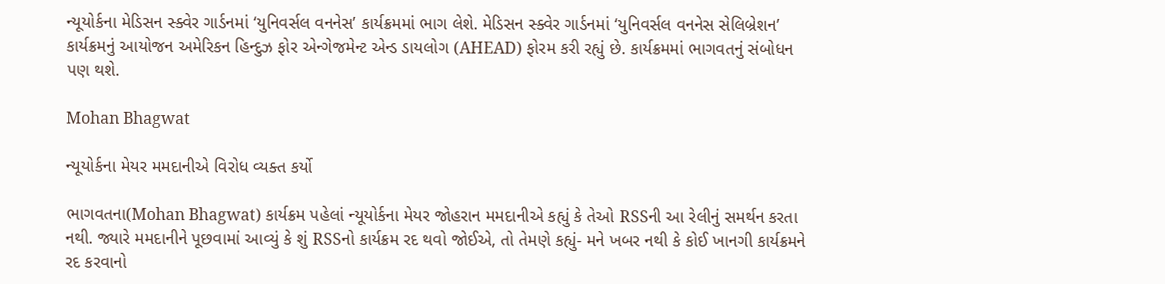ન્યૂયોર્કના મેડિસન સ્ક્વેર ગાર્ડનમાં ‘યુનિવર્સલ વનનેસ’ કાર્યક્રમમાં ભાગ લેશે. મેડિસન સ્ક્વેર ગાર્ડનમાં ‘યુનિવર્સલ વનનેસ સેલિબ્રેશન’ કાર્યક્રમનું આયોજન અમેરિકન હિન્દુઝ ફોર એન્ગેજમેન્ટ એન્ડ ડાયલોગ (AHEAD) ફોરમ કરી રહ્યું છે. કાર્યક્રમમાં ભાગવતનું સંબોધન પણ થશે.

Mohan Bhagwat

ન્યૂયોર્કના મેયર મમદાનીએ વિરોધ વ્યક્ત કર્યો

ભાગવતના(Mohan Bhagwat) કાર્યક્રમ પહેલાં ન્યૂયોર્કના મેયર જોહરાન મમદાનીએ કહ્યું કે તેઓ RSSની આ રેલીનું સમર્થન કરતા નથી. જ્યારે મમદાનીને પૂછવામાં આવ્યું કે શું RSSનો કાર્યક્રમ રદ થવો જોઈએ, તો તેમણે કહ્યું- મને ખબર નથી કે કોઈ ખાનગી કાર્યક્રમને રદ કરવાનો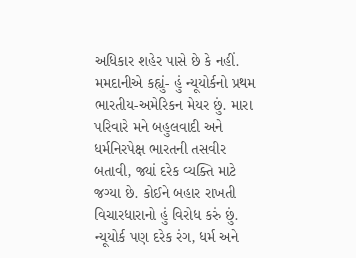અધિકાર શહેર પાસે છે કે નહીં. મમદાનીએ કહ્યું- હું ન્યૂયોર્કનો પ્રથમ ભારતીય-અમેરિકન મેયર છું. મારા પરિવારે મને બહુલવાદી અને ધર્મનિરપેક્ષ ભારતની તસવીર બતાવી, જ્યાં દરેક વ્યક્તિ માટે જગ્યા છે. કોઈને બહાર રાખતી વિચારધારાનો હું વિરોધ કરું છું. ન્યૂયોર્ક પણ દરેક રંગ, ધર્મ અને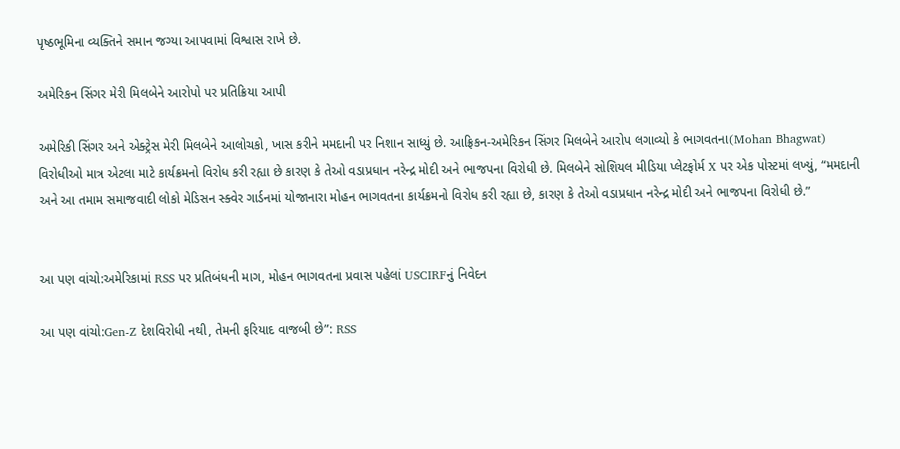પૃષ્ઠભૂમિના વ્યક્તિને સમાન જગ્યા આપવામાં વિશ્વાસ રાખે છે.

અમેરિકન સિંગર મેરી મિલબેને આરોપો પર પ્રતિક્રિયા આપી

અમેરિકી સિંગર અને એક્ટ્રેસ મેરી મિલબેને આલોચકો, ખાસ કરીને મમદાની પર નિશાન સાધ્યું છે. આફ્રિકન-અમેરિકન સિંગર મિલબેને આરોપ લગાવ્યો કે ભાગવતના(Mohan Bhagwat) વિરોધીઓ માત્ર એટલા માટે કાર્યક્રમનો વિરોધ કરી રહ્યા છે કારણ કે તેઓ વડાપ્રધાન નરેન્દ્ર મોદી અને ભાજપના વિરોધી છે. મિલબેને સોશિયલ મીડિયા પ્લેટફોર્મ X પર એક પોસ્ટમાં લખ્યું, “મમદાની અને આ તમામ સમાજવાદી લોકો મેડિસન સ્ક્વેર ગાર્ડનમાં યોજાનારા મોહન ભાગવતના કાર્યક્રમનો વિરોધ કરી રહ્યા છે, કારણ કે તેઓ વડાપ્રધાન નરેન્દ્ર મોદી અને ભાજપના વિરોધી છે.”


આ પણ વાંચો:અમેરિકામાં RSS પર પ્રતિબંધની માગ, મોહન ભાગવતના પ્રવાસ પહેલાં USCIRFનું નિવેદન

આ પણ વાંચો:Gen-Z દેશવિરોધી નથી, તેમની ફરિયાદ વાજબી છે”: RSS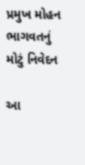પ્રમુખ મોહન ભાગવતનું મોટું નિવેદન

આ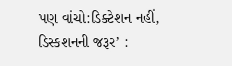પણ વાંચો:ડિક્ટેશન નહીં, ડિસ્કશનની જરૂર’ :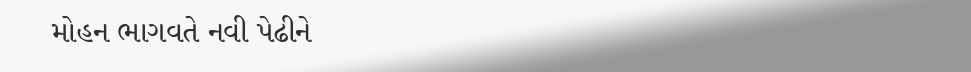મોહન ભાગવતે નવી પેઢીને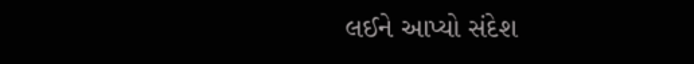લઈને આપ્યો સંદેશ